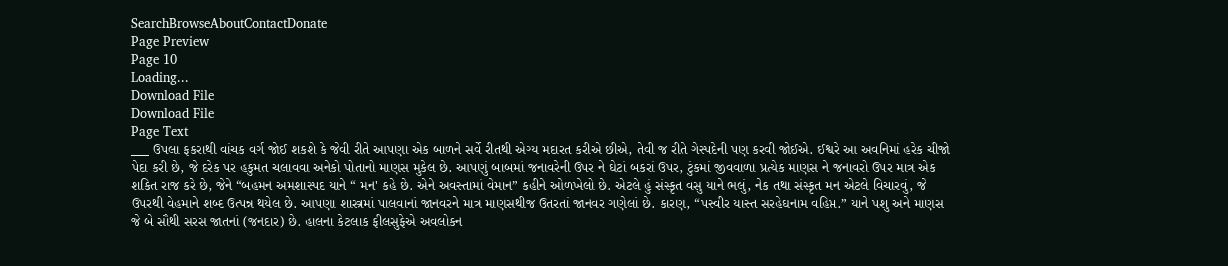SearchBrowseAboutContactDonate
Page Preview
Page 10
Loading...
Download File
Download File
Page Text
___ ઉપલા ફકરાથી વાંચક વર્ગ જોઈ શકશે કે જેવી રીતે આપણા એક બાળને સર્વે રીતથી એગ્ય મદારત કરીએ છીએ, તેવી જ રીતે ગેસ્પદેની પણ કરવી જોઈએ. ઈશ્વરે આ અવનિમાં હરેક ચીજો પેદા કરી છે, જે દરેક પર હકુમત ચલાવવા અનેકો પોતાનો માણસ મુકેલ છે. આપણું બાબમાં જનાવરેની ઉપર ને ઘેટાં બકરાં ઉપર, ટુંકમાં જીવવાળા પ્રત્યેક માણસ ને જનાવરો ઉપર માત્ર એક શકિત રાજ કરે છે, જેને “બહમન અમશાસ્પદ યાને “ મન' કહે છે. એને અવસ્તામાં વેમાન” કહીને ઓળખેલો છે. એટલે હું સંસ્કૃત વસુ યાને ભલું, નેક તથા સંસ્કૃત મન એટલે વિચારવું, જે ઉપરથી વેહમાને શબ્દ ઉત્પન્ન થયેલ છે. આપણા શાસ્ત્રમાં પાલવાનાં જાનવરને માત્ર માણસથીજ ઉતરતાં જાનવર ગણેલાં છે. કારણ, “પસ્વીર યાસ્ત સરહેઘનામ વહિપ્ત.” યાને પશુ અને માણસ જે બે સૌથી સરસ જાતનાં (જનદાર) છે. હાલના કેટલાક ફીલસુફેએ અવલોકન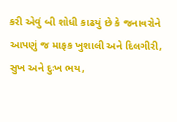કરી એવું બી શોધી કાઢયું છે કે જનાવરોને આપણું જ માફક ખુશાલી અને દિલગીરી, સુખ અને દુઃખ ભય,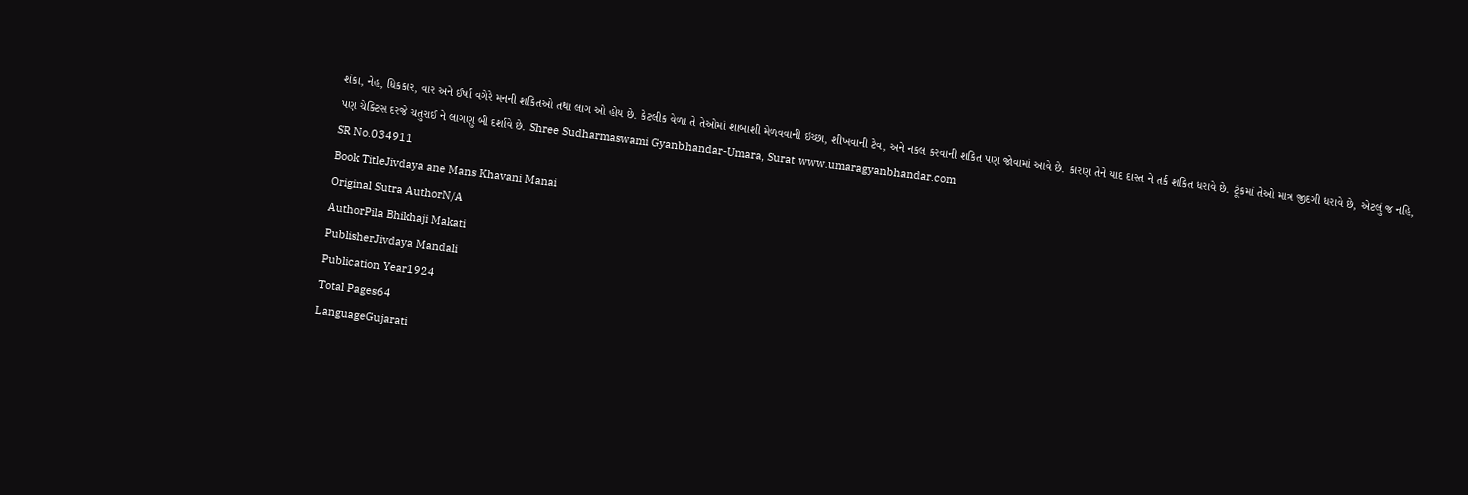શંકા, નેહ, ધિકકાર, વાર અને ઈર્ષા વગેરે મનની શકિતઓ તથા લાગ ઓ હોય છે. કેટલીક વેળા તે તેઓમાં શાબાશી મેળવવાની ઇચ્છા, શીખવાની ટેવ, અને નકલ કરવાની શકિત પણ જોવામાં આવે છે. કારણ તેને યાદ દાસ્ત ને તર્ક શકિત ધરાવે છે. ટૂંકમાં તેઓ માત્ર જીદગી ધરાવે છે, એટલું જ નહિ, પણ ચેક્ટિસ દરજે ચતુરાઈ ને લાગણુ બી દર્શાવે છે. Shree Sudharmaswami Gyanbhandar-Umara, Surat www.umaragyanbhandar.com
SR No.034911
Book TitleJivdaya ane Mans Khavani Manai
Original Sutra AuthorN/A
AuthorPila Bhikhaji Makati
PublisherJivdaya Mandali
Publication Year1924
Total Pages64
LanguageGujarati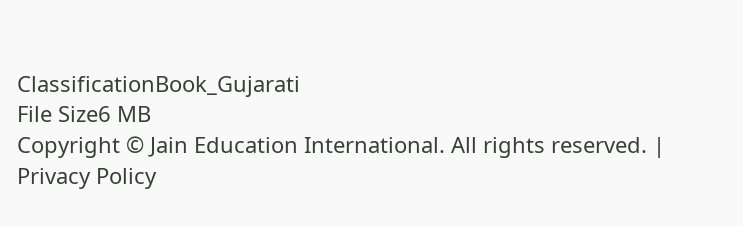ClassificationBook_Gujarati
File Size6 MB
Copyright © Jain Education International. All rights reserved. | Privacy Policy